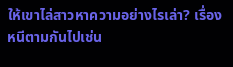ให้เขาไล่สาวหาความอย่างไรเล่า? เรื่องหนีตามกันไปเช่น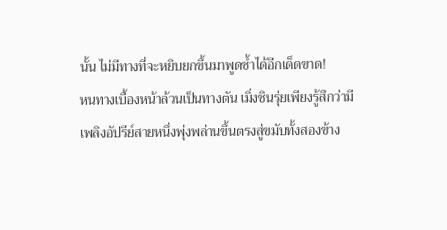นั้น ไม่มีทางที่จะหยิบยกขึ้นมาพูดซ้ำได้อีกเด็ดขาด!
หนทางเบื้องหน้าล้วนเป็นทางตัน เมิ่งชินรุ่ยเพียงรู้สึกว่ามีเพลิงอัปรีย์สายหนึ่งพุ่งพล่านขึ้นตรงสู่ขมับทั้งสองข้าง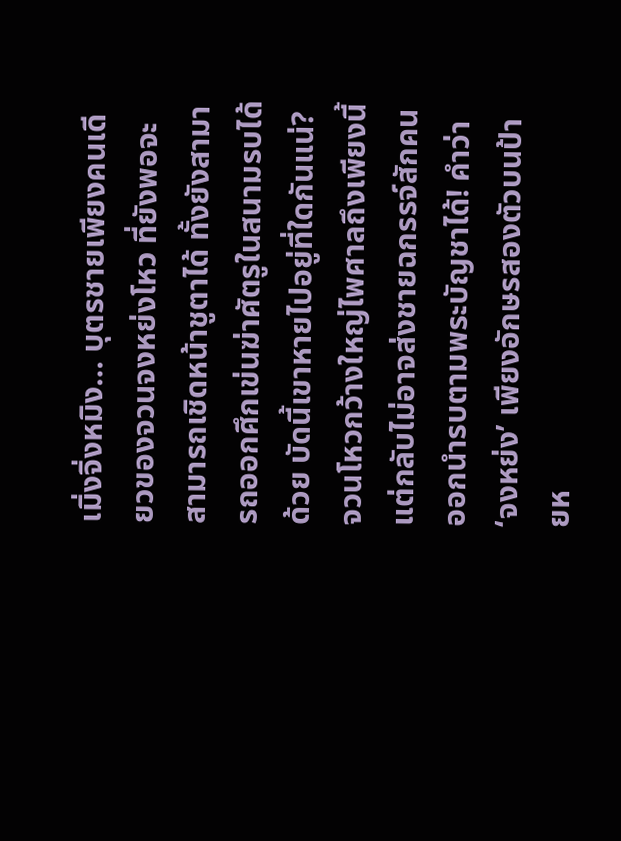เมิ่งจิ่งหมิง… บุตรชายเพียงคนเดียวของจวนจงหย่งโหว ที่ยังพอจะสามารถเชิดหน้าชูตาได้ ทั้งยังสามารถออกศึกเข่นฆ่าศัตรูในสนามรบได้ด้วย บัดนี้เขาหายไปอยู่ที่ใดกันแน่?
จวนโหวกว้างใหญ่ไพศาลถึงเพียงนี้ แต่กลับไม่อาจส่งชายฉกรรจ์สักคนออกนำรบตามพระบัญชาได้! คำว่า ‘จงหย่ง’ เพียงอักษรสองตัวบนป้ายห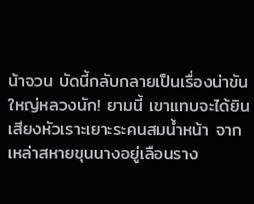น้าจวน บัดนี้กลับกลายเป็นเรื่องน่าขันใหญ่หลวงนัก! ยามนี้ เขาแทบจะได้ยินเสียงหัวเราะเยาะระคนสมน้ำหน้า จากเหล่าสหายขุนนางอยู่เลือนราง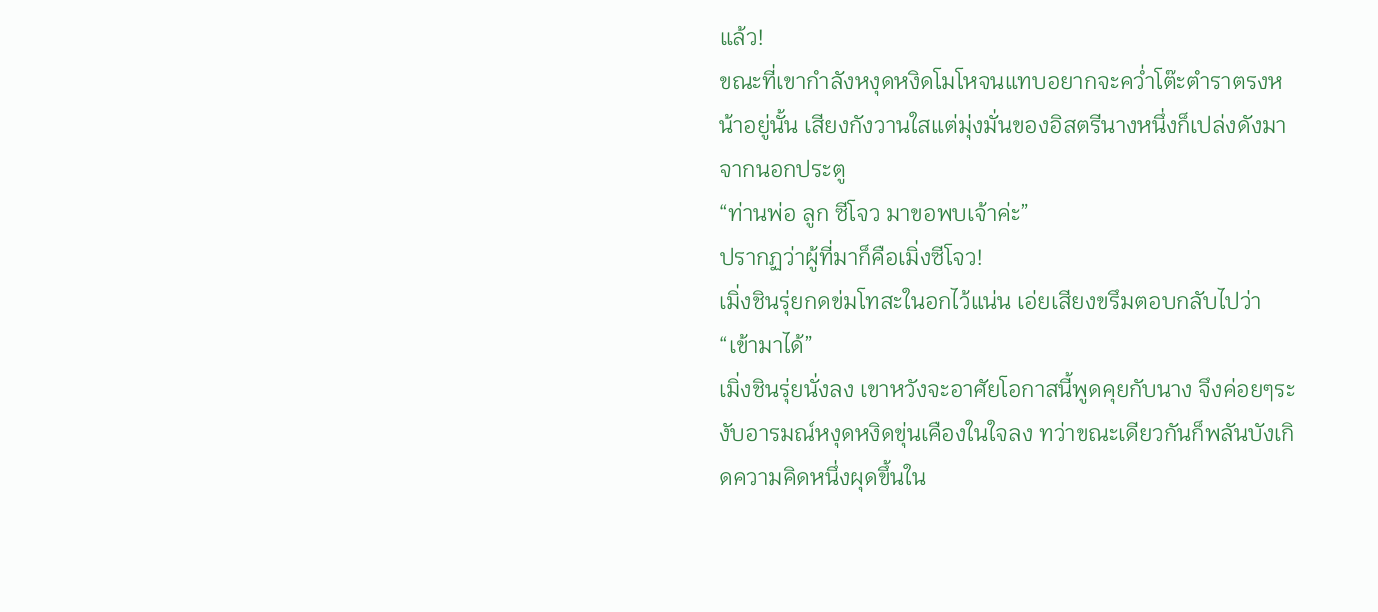แล้ว!
ขณะที่เขากำลังหงุดหงิดโมโหจนแทบอยากจะคว่ำโต๊ะตำราตรงหน้าอยู่นั้น เสียงกังวานใสแต่มุ่งมั่นของอิสตรีนางหนึ่งก็เปล่งดังมาจากนอกประตู
“ท่านพ่อ ลูก ซีโจว มาขอพบเจ้าค่ะ”
ปรากฏว่าผู้ที่มาก็คือเมิ่งซีโจว!
เมิ่งชินรุ่ยกดข่มโทสะในอกไว้แน่น เอ่ยเสียงขรึมตอบกลับไปว่า
“เข้ามาได้”
เมิ่งชินรุ่ยนั่งลง เขาหวังจะอาศัยโอกาสนี้พูดคุยกับนาง จึงค่อยๆระงับอารมณ์หงุดหงิดขุ่นเคืองในใจลง ทว่าขณะเดียวกันก็พลันบังเกิดความคิดหนึ่งผุดขึ้นใน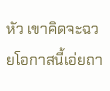หัว เขาคิดจะฉวยโอกาสนี้เอ่ยถา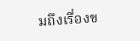มถึงเรื่องข